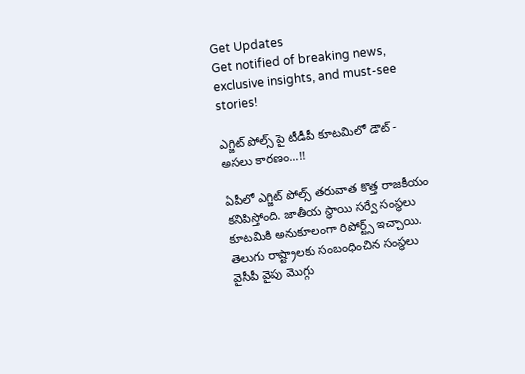Get Updates
Get notified of breaking news, exclusive insights, and must-see stories!

ఎగ్జిట్ పోల్స్ పై టీడీపీ కూటమిలో డౌట్ - అసలు కారణం...!!

ఏపీలో ఎగ్జిట్ పోల్స్ తరువాత కొత్త రాజకీయం కనిపిస్తోంది. జాతీయ స్థాయి సర్వే సంస్థలు కూటమికి అనుకూలంగా రిపోర్ట్స్ ఇచ్చాయి. తెలుగు రాష్ట్రాలకు సంబంధించిన సంస్థలు వైసీపీ వైపు మొగ్గు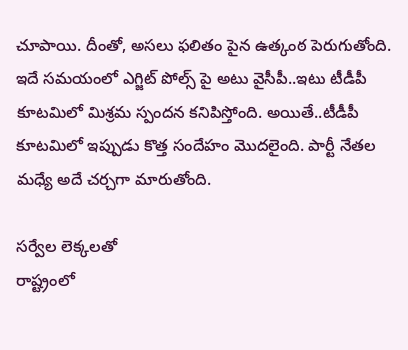చూపాయి. దీంతో, అసలు ఫలితం పైన ఉత్కంఠ పెరుగుతోంది. ఇదే సమయంలో ఎగ్జిట్ పోల్స్ పై అటు వైసీపీ..ఇటు టీడీపీ కూటమిలో మిశ్రమ స్పందన కనిపిస్తోంది. అయితే..టీడీపీ కూటమిలో ఇప్పుడు కొత్త సందేహం మొదలైంది. పార్టీ నేతల మధ్యే అదే చర్చగా మారుతోంది.

సర్వేల లెక్కలతో
రాష్ట్రంలో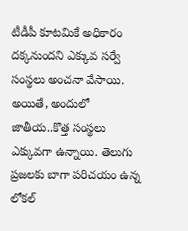టీడీపీ కూటమికే అధికారం దక్కనుందని ఎక్కువ సర్వే సంస్థలు అంచనా వేసాయి. అయితే, అందులో జాతీయ..కొత్త సంస్థలు ఎక్కువగా ఉన్నాయి. తెలుగు ప్రజలకు బాగా పరిచయం ఉన్న లోకల్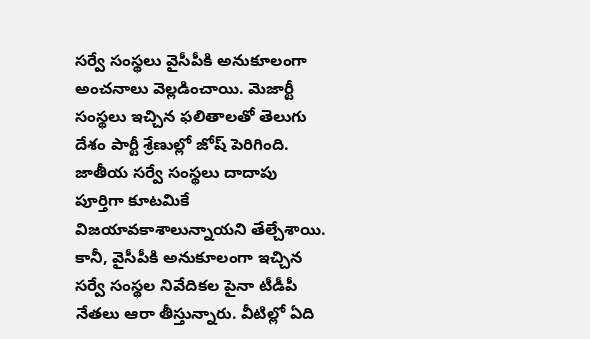సర్వే సంస్థలు వైసీపీకి అనుకూలంగా అంచనాలు వెల్లడించాయి. మెజార్టీ సంస్థలు ఇచ్చిన ఫలితాలతో తెలుగు దేశం పార్టీ శ్రేణుల్లో జోష్‌ పెరిగింది. జాతీయ సర్వే సంస్థలు దాదాపు పూర్తిగా కూటమికే విజయావకాశాలున్నాయని తేల్చేశాయి. కానీ, వైసీపీకి అనుకూలంగా ఇచ్చిన సర్వే సంస్థల నివేదికల పైనా టీడీపీ నేతలు ఆరా తీస్తున్నారు. వీటిల్లో ఏది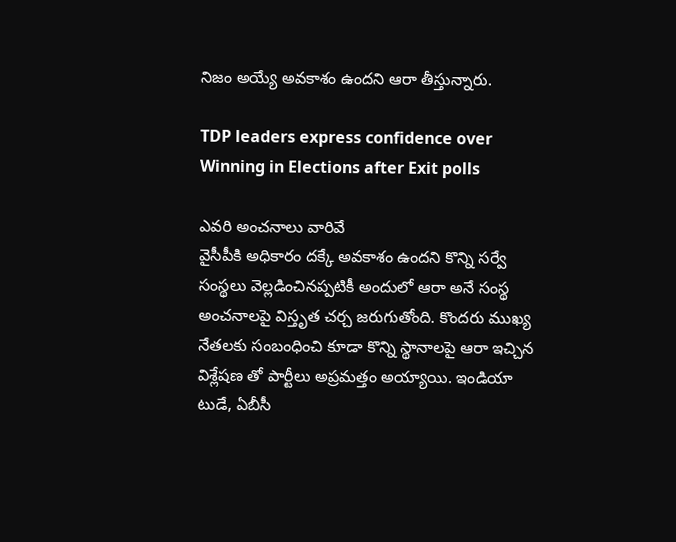నిజం అయ్యే అవకాశం ఉందని ఆరా తీస్తున్నారు.

TDP leaders express confidence over Winning in Elections after Exit polls

ఎవరి అంచనాలు వారివే
వైసీపీకి అధికారం దక్కే అవకాశం ఉందని కొన్ని సర్వే సంస్థలు వెల్లడించినప్పటికీ అందులో ఆరా అనే సంస్థ అంచనాలపై విస్తృత చర్చ జరుగుతోంది. కొందరు ముఖ్య నేతలకు సంబంధించి కూడా కొన్ని స్థానాలపై ఆరా ఇచ్చిన విశ్లేషణ తో పార్టీలు అప్రమత్తం అయ్యాయి. ఇండియా టుడే, ఏబీసీ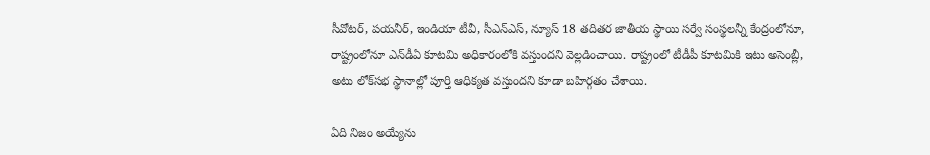సీవోటర్‌, పయనీర్‌, ఇండియా టీవీ, సీఎన్‌ఎస్‌, న్యూస్‌ 18 తదితర జాతీయ స్థాయి సర్వే సంస్థలన్నీ కేంద్రంలోనూ, రాష్ట్రంలోనూ ఎన్‌డీఏ కూటమి అధికారంలోకి వస్తుందని వెల్లడించాయి. రాష్ట్రంలో టీడీపీ కూటమికి ఇటు అసెంబ్లీ, అటు లోక్‌సభ స్థానాల్లో పూర్తి ఆధిక్యత వస్తుందని కూడా బహిర్గతం చేశాయి.

ఏది నిజం అయ్యేను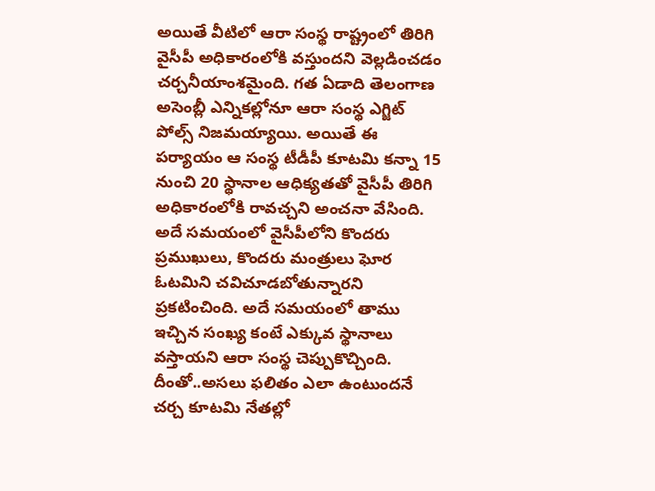అయితే వీటిలో ఆరా సంస్థ రాష్ట్రంలో తిరిగి వైసీపీ అధికారంలోకి వస్తుందని వెల్లడించడం చర్చనీయాంశమైంది. గత ఏడాది తెలంగాణ అసెంబ్లీ ఎన్నికల్లోనూ ఆరా సంస్థ ఎగ్జిట్‌ పోల్స్‌ నిజమయ్యాయి. అయితే ఈ పర్యాయం ఆ సంస్థ టీడీపీ కూటమి కన్నా 15 నుంచి 20 స్థానాల ఆధిక్యతతో వైసీపీ తిరిగి అధికారంలోకి రావచ్చని అంచనా వేసింది. అదే సమయంలో వైసీపీలోని కొందరు ప్రముఖులు, కొందరు మంత్రులు ఘోర ఓటమిని చవిచూడబోతున్నారని ప్రకటించింది. అదే సమయంలో తాము ఇచ్చిన సంఖ్య కంటే ఎక్కువ స్థానాలు వస్తాయని ఆరా సంస్థ చెప్పుకొచ్చింది. దీంతో..అసలు ఫలితం ఎలా ఉంటుందనే చర్చ కూటమి నేతల్లో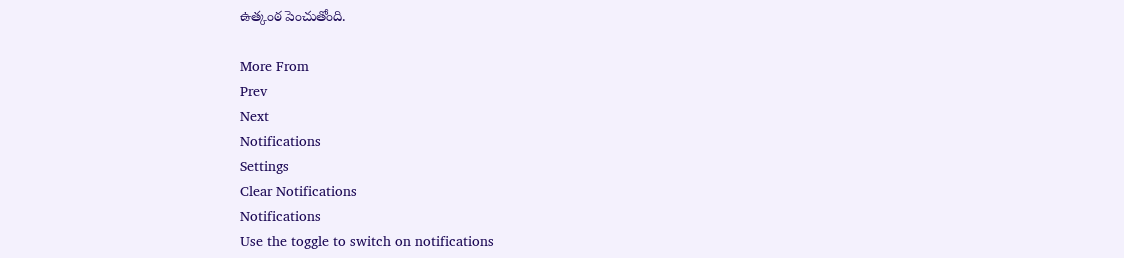ఉత్కంఠ పెంచుతోంది.

More From
Prev
Next
Notifications
Settings
Clear Notifications
Notifications
Use the toggle to switch on notifications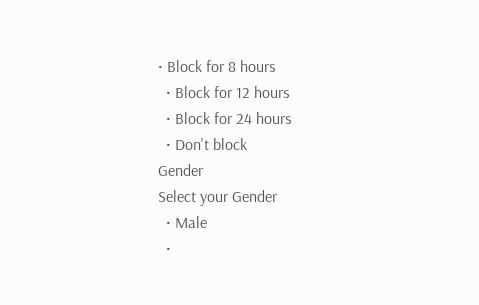• Block for 8 hours
  • Block for 12 hours
  • Block for 24 hours
  • Don't block
Gender
Select your Gender
  • Male
  •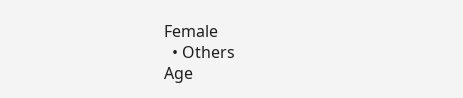Female
  • Others
Age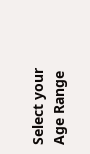Select your Age Range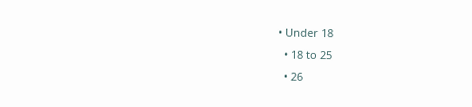• Under 18
  • 18 to 25
  • 26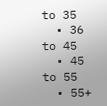to 35
  • 36 to 45
  • 45 to 55
  • 55+